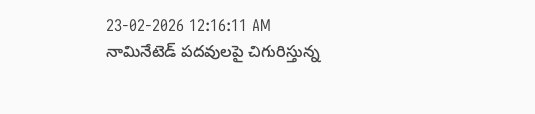23-02-2026 12:16:11 AM
నామినేటెడ్ పదవులపై చిగురిస్తున్న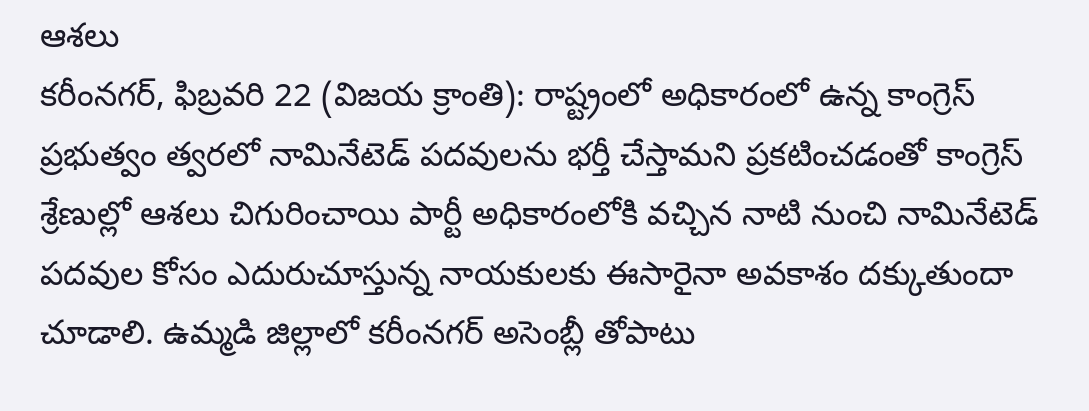ఆశలు
కరీంనగర్, ఫిబ్రవరి 22 (విజయ క్రాంతి): రాష్ట్రంలో అధికారంలో ఉన్న కాంగ్రెస్ ప్రభుత్వం త్వరలో నామినేటెడ్ పదవులను భర్తీ చేస్తామని ప్రకటించడంతో కాంగ్రెస్ శ్రేణుల్లో ఆశలు చిగురించాయి పార్టీ అధికారంలోకి వచ్చిన నాటి నుంచి నామినేటెడ్ పదవుల కోసం ఎదురుచూస్తున్న నాయకులకు ఈసారైనా అవకాశం దక్కుతుందా చూడాలి. ఉమ్మడి జిల్లాలో కరీంనగర్ అసెంబ్లీ తోపాటు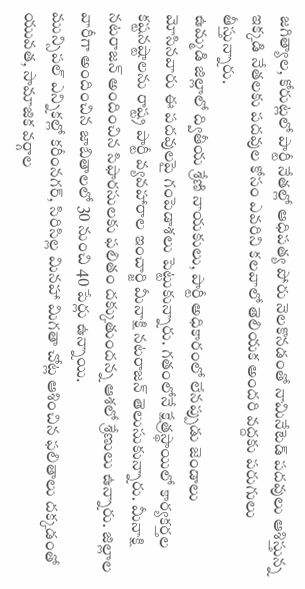జగిత్యాల, కోరుట్లలో పార్టీ నేతల్లో ఆధిపత్య పోరు నెలకొనడంతో నామినేటెడ్ పదవులు ఆశిస్తున్న ఇక్కడి నేతలకు పదవుల కోసం ఎవరిని కలవాలో తెలియక అందరి వద్దకు పరుగులు తీస్తున్నారు.
ఉమ్మడి జిల్లాలో ద్వితీయ శ్రేణి నాయకులు, పార్టీ అధికారంలో లేనప్పుడు జెండాలు మోసినవారు ఈ పదవులపై గంపెడాశలు పెట్టుకున్నారు. గతంలోనే క్షేత్రస్థాయిలో కార్యకర్తల కష్టనష్టాలను రాష్ట్ర పార్టీ వ్యవహారాల ఇంచార్జి మీనాక్షి నటరాజన్ తెలుసుకున్నారు. మీనాక్షి నటరాజన్ అందించిన సిఫారసులకు ఫలితం దక్కుతుందన్న ఆశలో శ్రేణులు ఉన్నారు. జిల్లాల వారీగా అందించిన జాబితాలలో 30 నుంచి 40 పేర్లు ఉన్నాయి.
మున్సిపల్ ఎన్నికల్లో కరీంనగర్, సిరిసిల్ల మినహా మిగతా చోట్ల ఆశించిన ఫలితాలు దక్కడంతో యువత, సామాజిక వర్గాల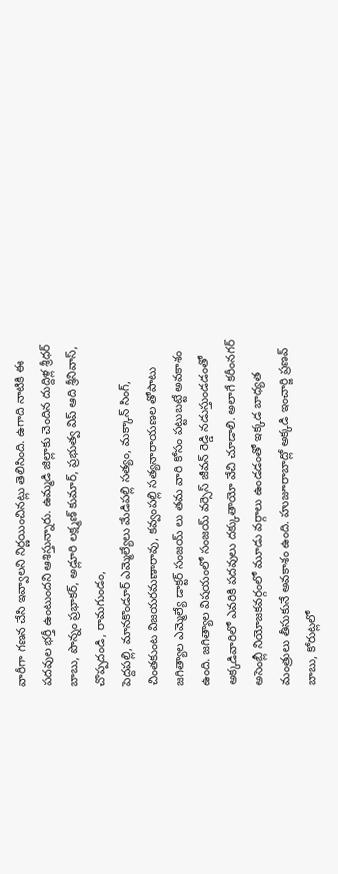వారీగా గణన చేసి ఇవ్వాలని నిర్ణయించినట్లు తెలిసింది. ఉగాది నాటికి ఈ పదవుల భర్తీ ఉంటుందని ఆశిస్తున్నారు. ఉమ్మడి జిల్లాకు చెందిన దుద్దిళ్ల శ్రీధర్ బాబు, పొన్నం ప్రభాకర్, అడ్లూరి లక్ష్మణ్ కుమార్, ప్రభుత్వ విప్ ఆది శ్రీనివాస్, చొప్పదండి, రామగుండం,
పెద్దపల్లి, మానకొండూర్ ఎమ్మెల్యేలు మేడిపల్లి సత్యం, మక్కాన్ సింగ్, చింతకుంట విజయరమణారావు, కవ్వంపల్లి సత్యనారాయణల తోపాటు జగిత్యాల ఎమ్మెల్యే డాక్టర్ సంజయ్ లు తమ వారి కోసం పట్టుబట్టే అవకాశం ఉంది. జగిత్యాల విషయంలో సంజయ్ వర్సెస్ జీవన్ రెడ్డి నడుస్తుండడంతో అక్కడివారిలో ఎవరికి పదవులు దక్కుతాయో వేచి చూడాలి. అలాగే కరీంనగర్ అసెంబ్లీ నియోజకవర్గంలో మూడు వర్గాలు ఉండడంతో ఇక్కడ బాధ్యత మంత్రులు తీసుకునే అవకాశం ఉంది. హుజూరాబాద్లో అక్కడి ఇంచార్జి ప్రణవ్ బాబు, కోరుట్లలో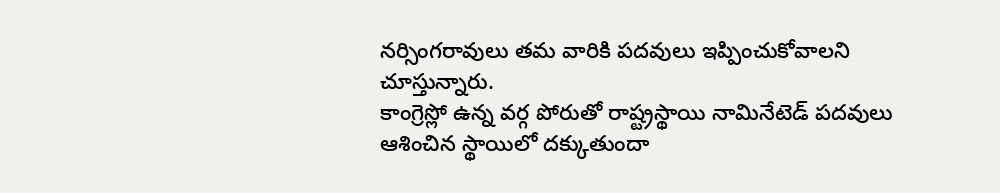నర్సింగరావులు తమ వారికి పదవులు ఇప్పించుకోవాలని చూస్తున్నారు.
కాంగ్రెస్లో ఉన్న వర్గ పోరుతో రాష్ట్రస్థాయి నామినేటెడ్ పదవులు ఆశించిన స్థాయిలో దక్కుతుందా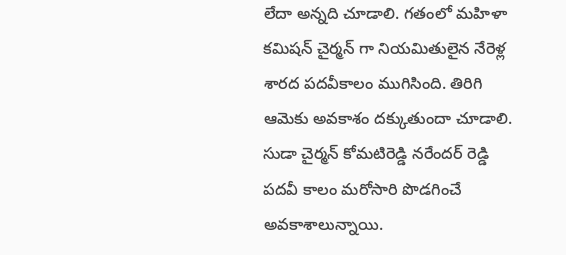లేదా అన్నది చూడాలి. గతంలో మహిళా కమిషన్ చైర్మన్ గా నియమితులైన నేరెళ్ల శారద పదవీకాలం ముగిసింది. తిరిగి ఆమెకు అవకాశం దక్కుతుందా చూడాలి. సుడా చైర్మన్ కోమటిరెడ్డి నరేందర్ రెడ్డి పదవీ కాలం మరోసారి పొడగించే అవకాశాలున్నాయి.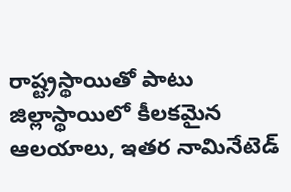రాష్ట్రస్థాయితో పాటు జిల్లాస్థాయిలో కీలకమైన ఆలయాలు, ఇతర నామినేటెడ్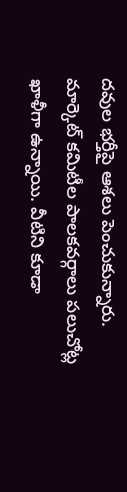దవుల భర్తీపై ఆశలు పెంచుకున్నారు. మార్కెట్ కమిటీల పాలకవర్గాలు పలుచోట్ల ఖాళీగా ఉన్నాయి. వీటిని కూడా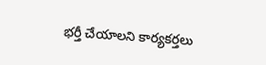భర్తీ చేయాలని కార్యకర్తలు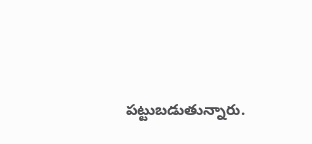పట్టుబడుతున్నారు.